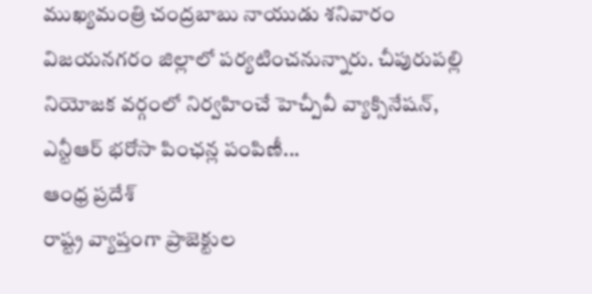ముఖ్యమంత్రి చంద్రబాబు నాయుడు శనివారం విజయనగరం జిల్లాలో పర్యటించనున్నారు. చీపురుపల్లి నియోజక వర్గంలో నిర్వహించే హెచ్పీవీ వ్యాక్సినేషన్, ఎన్టీఆర్ భరోసా పింఛన్ల పంపిణీ...
ఆంధ్ర ప్రదేశ్
రాష్ట్ర వ్యాప్తంగా ప్రాజెక్టుల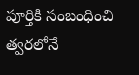పూర్తికి సంబంధించి త్వరలోనే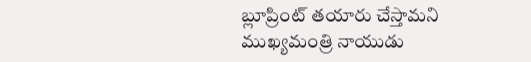బ్లూప్రింట్ తయారు చేస్తామని ముఖ్యమంత్రి నాయుడు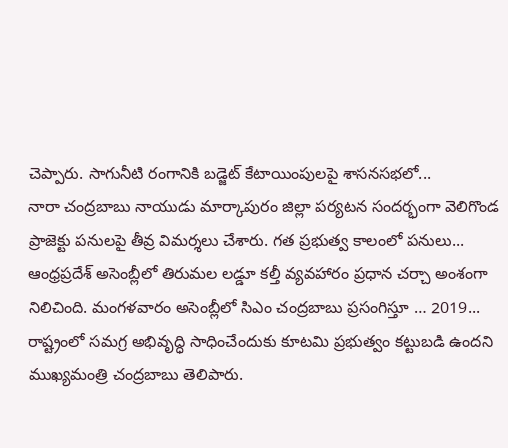చెప్పారు. సాగునీటి రంగానికి బడ్జెట్ కేటాయింపులపై శాసనసభలో...
నారా చంద్రబాబు నాయుడు మార్కాపురం జిల్లా పర్యటన సందర్భంగా వెలిగొండ ప్రాజెక్టు పనులపై తీవ్ర విమర్శలు చేశారు. గత ప్రభుత్వ కాలంలో పనులు...
ఆంధ్రప్రదేశ్ అసెంబ్లీలో తిరుమల లడ్డూ కల్తీ వ్యవహారం ప్రధాన చర్చా అంశంగా నిలిచింది. మంగళవారం అసెంబ్లీలో సిఎం చంద్రబాబు ప్రసంగిస్తూ … 2019...
రాష్ట్రంలో సమగ్ర అభివృద్ధి సాధించేందుకు కూటమి ప్రభుత్వం కట్టుబడి ఉందని ముఖ్యమంత్రి చంద్రబాబు తెలిపారు.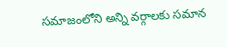సమాజంలోని అన్ని వర్గాలకు సమాన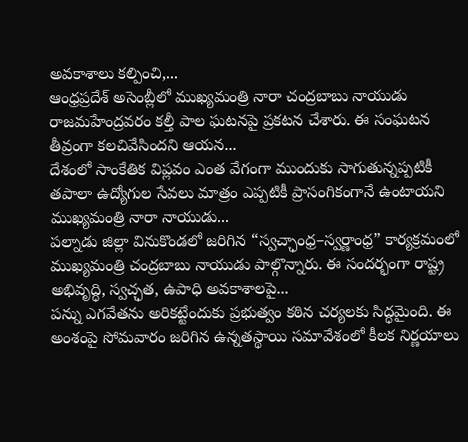అవకాశాలు కల్పించి,...
ఆంధ్రప్రదేశ్ అసెంబ్లీలో ముఖ్యమంత్రి నారా చంద్రబాబు నాయుడు రాజమహేంద్రవరం కల్తీ పాల ఘటనపై ప్రకటన చేశారు. ఈ సంఘటన తీవ్రంగా కలచివేసిందని ఆయన...
దేశంలో సాంకేతిక విప్లవం ఎంత వేగంగా ముందుకు సాగుతున్నప్పటికీ తపాలా ఉద్యోగుల సేవలు మాత్రం ఎప్పటికీ ప్రాసంగికంగానే ఉంటాయని ముఖ్యమంత్రి నారా నాయుడు...
పల్నాడు జిల్లా వినుకొండలో జరిగిన “స్వచ్ఛాంధ్ర–స్వర్ణాంధ్ర” కార్యక్రమంలో ముఖ్యమంత్రి చంద్రబాబు నాయుడు పాల్గొన్నారు. ఈ సందర్భంగా రాష్ట్ర అభివృద్ధి, స్వచ్ఛత, ఉపాధి అవకాశాలపై...
పన్ను ఎగవేతను అరికట్టేందుకు ప్రభుత్వం కఠిన చర్యలకు సిద్ధమైంది. ఈ అంశంపై సోమవారం జరిగిన ఉన్నతస్థాయి సమావేశంలో కీలక నిర్ణయాలు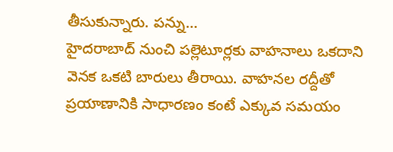తీసుకున్నారు. పన్ను...
హైదరాబాద్ నుంచి పల్లెటూర్లకు వాహనాలు ఒకదాని వెనక ఒకటి బారులు తీరాయి. వాహనల రద్దీతో ప్రయాణానికి సాధారణం కంటే ఎక్కువ సమయం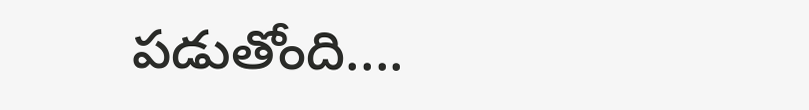పడుతోంది....